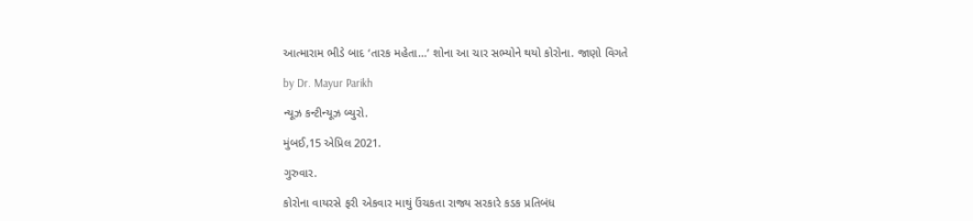આત્મારામ ભીડે બાદ ‘તારક મહેતા…’ શોના આ ચાર સભ્યોને થયો કોરોના. જાણો વિગતે

by Dr. Mayur Parikh

ન્યૂઝ કન્ટીન્યૂઝ બ્યુરો.

મુંબઈ,15 એપ્રિલ 2021.

ગુરુવાર.

કોરોના વાયરસે ફરી એકવાર માથું ઉંચકતા રાજ્ય સરકારે કડક પ્રતિબંધ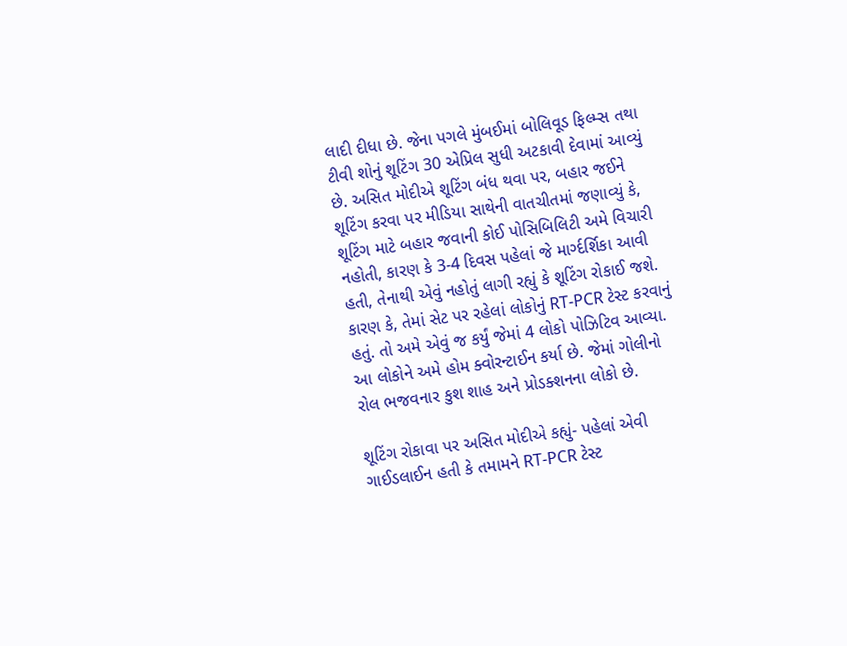લાદી દીધા છે. જેના પગલે મુંબઈમાં બોલિવૂડ ફિલ્મ્સ તથા ટીવી શોનું શૂટિંગ 30 એપ્રિલ સુધી અટકાવી દેવામાં આવ્યું છે. અસિત મોદીએ શૂટિંગ બંધ થવા પર, બહાર જઈને શૂટિંગ કરવા પર મીડિયા સાથેની વાતચીતમાં જણાવ્યું કે, શૂટિંગ માટે બહાર જવાની કોઈ પોસિબિલિટી અમે વિચારી નહોતી, કારણ કે 3-4 દિવસ પહેલાં જે માર્ગ્દર્શિકા આવી હતી, તેનાથી એવું નહોતું લાગી રહ્યું કે શૂટિંગ રોકાઈ જશે. કારણ કે, તેમાં સેટ પર રહેલાં લોકોનું RT-PCR ટેસ્ટ કરવાનું હતું. તો અમે એવું જ કર્યું જેમાં 4 લોકો પોઝિટિવ આવ્યા. આ લોકોને અમે હોમ ક્વોરન્ટાઈન કર્યા છે. જેમાં ગોલીનો રોલ ભજવનાર કુશ શાહ અને પ્રોડક્શનના લોકો છે.

શૂટિંગ રોકાવા પર અસિત મોદીએ કહ્યું- પહેલાં એવી ગાઈડલાઈન હતી કે તમામને RT-PCR ટેસ્ટ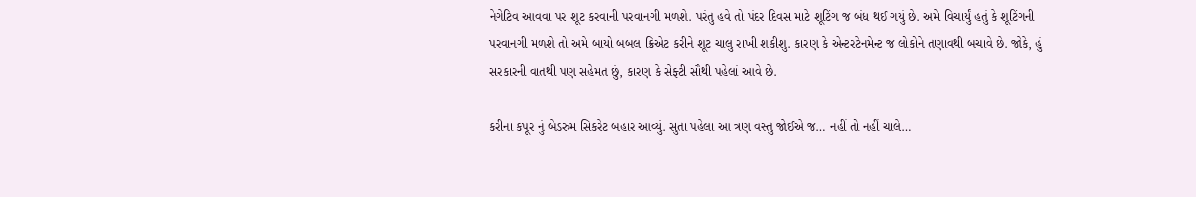નેગેટિવ આવવા પર શૂટ કરવાની પરવાનગી મળશે. પરંતુ હવે તો પંદર દિવસ માટે શૂટિંગ જ બંધ થઈ ગયું છે. અમે વિચાર્યું હતું કે શૂટિંગની પરવાનગી મળશે તો અમે બાયો બબલ ક્રિએટ કરીને શૂટ ચાલુ રાખી શકીશુ. કારણ કે એન્ટરટેનમેન્ટ જ લોકોને તણાવથી બચાવે છે. જોકે, હું સરકારની વાતથી પણ સહેમત છું, કારણ કે સેફ્ટી સૌથી પહેલાં આવે છે.

કરીના કપૂર નું બેડરુમ સિકરેટ બહાર આવ્યું. સુતા પહેલા આ ત્રણ વસ્તુ જોઈએ જ… નહીં તો નહીં ચાલે…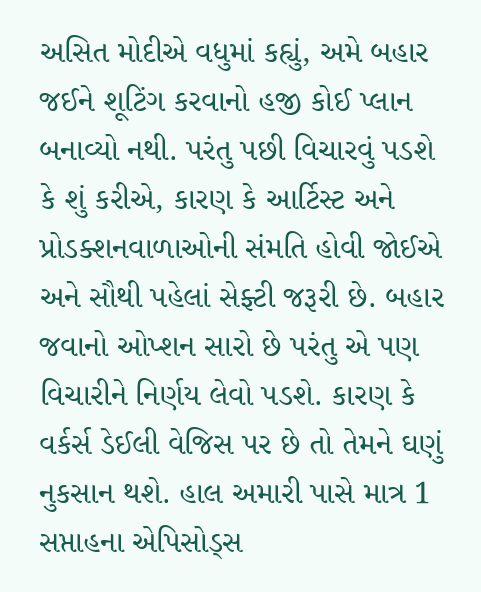અસિત મોદીએ વધુમાં કહ્યું, અમે બહાર જઈને શૂટિંગ કરવાનો હજી કોઈ પ્લાન બનાવ્યો નથી. પરંતુ પછી વિચારવું પડશે કે શું કરીએ, કારણ કે આર્ટિસ્ટ અને પ્રોડક્શનવાળાઓની સંમતિ હોવી જોઈએ અને સૌથી પહેલાં સેફ્ટી જરૂરી છે. બહાર જવાનો ઓપ્શન સારો છે પરંતુ એ પણ વિચારીને નિર્ણય લેવો પડશે. કારણ કે વર્કર્સ ડેઈલી વેજિસ પર છે તો તેમને ઘણું નુકસાન થશે. હાલ અમારી પાસે માત્ર 1 સપ્તાહના એપિસોડ્સ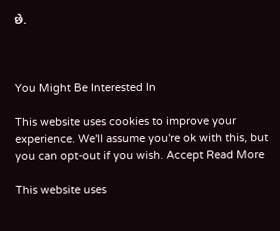છે.



You Might Be Interested In

This website uses cookies to improve your experience. We'll assume you're ok with this, but you can opt-out if you wish. Accept Read More

This website uses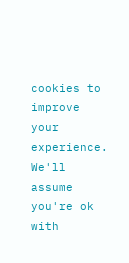cookies to improve your experience. We'll assume you're ok with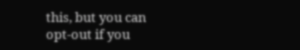this, but you can opt-out if you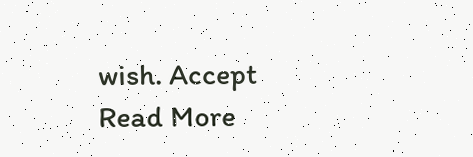wish. Accept Read More